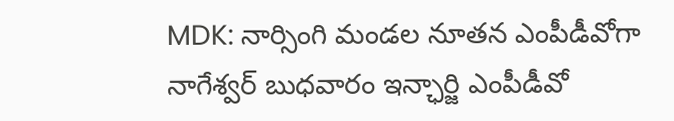MDK: నార్సింగి మండల నూతన ఎంపీడీవోగా నాగేశ్వర్ బుధవారం ఇన్ఛార్జి ఎంపీడీవో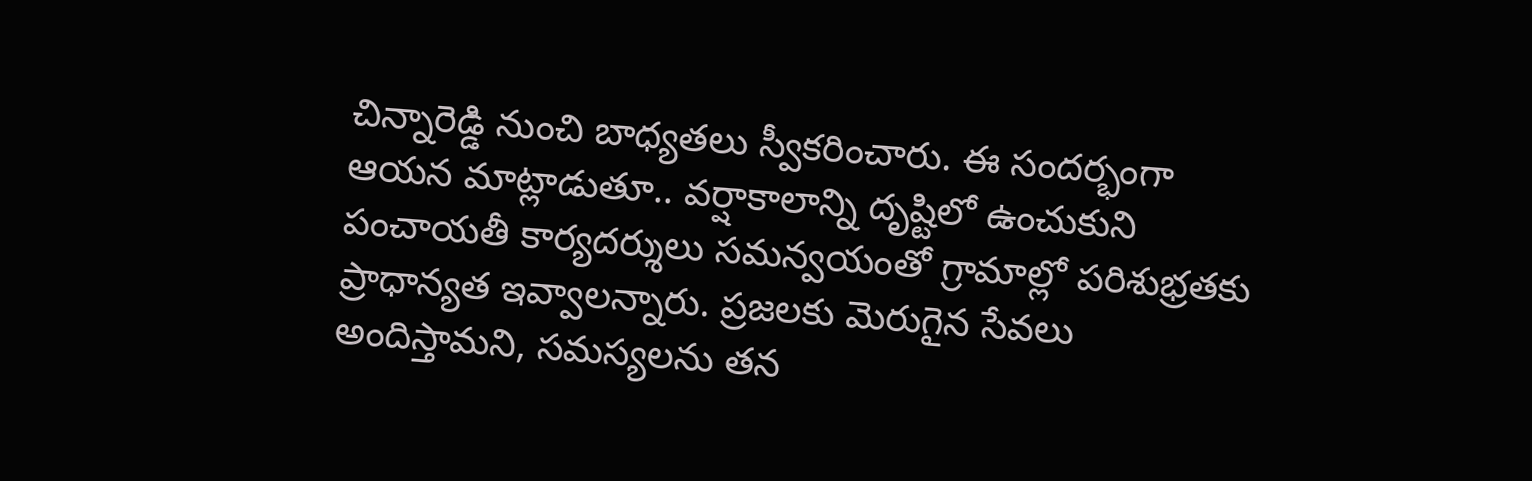చిన్నారెడ్డి నుంచి బాధ్యతలు స్వీకరించారు. ఈ సందర్భంగా ఆయన మాట్లాడుతూ.. వర్షాకాలాన్ని దృష్టిలో ఉంచుకుని పంచాయతీ కార్యదర్శులు సమన్వయంతో గ్రామాల్లో పరిశుభ్రతకు ప్రాధాన్యత ఇవ్వాలన్నారు. ప్రజలకు మెరుగైన సేవలు అందిస్తామని, సమస్యలను తన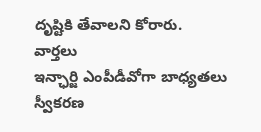దృష్టికి తేవాలని కోరారు.
వార్తలు
ఇన్ఛార్జి ఎంపీడీవోగా బాధ్యతలు స్వీకరణ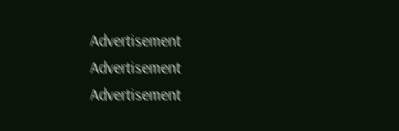Advertisement
Advertisement
Advertisement